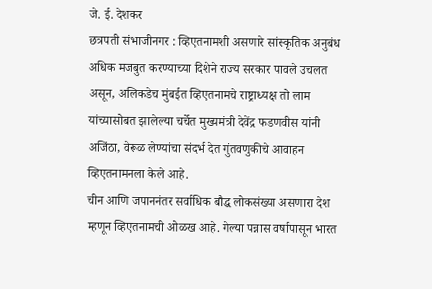जे. ई. देशकर
छत्रपती संभाजीनगर : व्हिएतनामशी असणारे सांस्कृतिक अनुबंध अधिक मजबुत करण्याच्या दिशेने राज्य सरकार पावले उचलत असून, अलिकडेच मुंबईत व्हिएतनामचे राष्ट्राध्यक्ष तो लाम यांच्यासोबत झालेल्या चर्चेत मुख्यमंत्री देवेंद्र फडणवीस यांनी अजिंठा, वेरूळ लेण्यांचा संदर्भ देत गुंतवणुकीचे आवाहन व्हिएतनामनला केले आहे.
चीन आणि जपाननंतर सर्वाधिक बौद्ध लोकसंख्या असणारा देश म्हणून व्हिएतनामची ओळख आहे. गेल्या पन्नास वर्षापासून भारत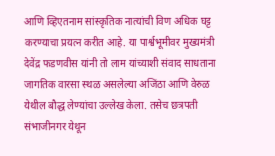आणि व्हिएतनाम सांस्कृतिक नात्यांची विण अधिक घट्ट करण्याचा प्रयत्न करीत आहे. या पार्श्वभूमीवर मुख्यमंत्री देवेंद्र फडणवीस यांनी तो लाम यांच्याशी संवाद साधताना जागतिक वारसा स्थळ असलेल्या अजिंठा आणि वेरुळ येथील बौद्ध लेण्यांचा उल्लेख केला. तसेच छत्रपती संभाजीनगर येथून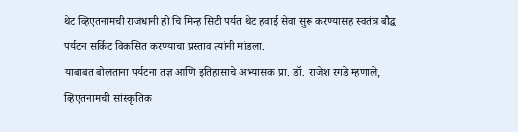थेट व्हिएतनामची राजधानी हो चि मिन्ह सिटी पर्यत थेट हवाई सेवा सुरू करण्यासह स्वतंत्र बौद्ध पर्यटन सर्किट विकसित करण्याचा प्रस्ताव त्यांनी मांडला.
याबाबत बोलताना पर्यटना तज्ञ आणि इतिहासाचे अभ्यासक प्रा. डॉ. राजेश रगडे म्हणाले, व्हिएतनामची सांस्कृतिक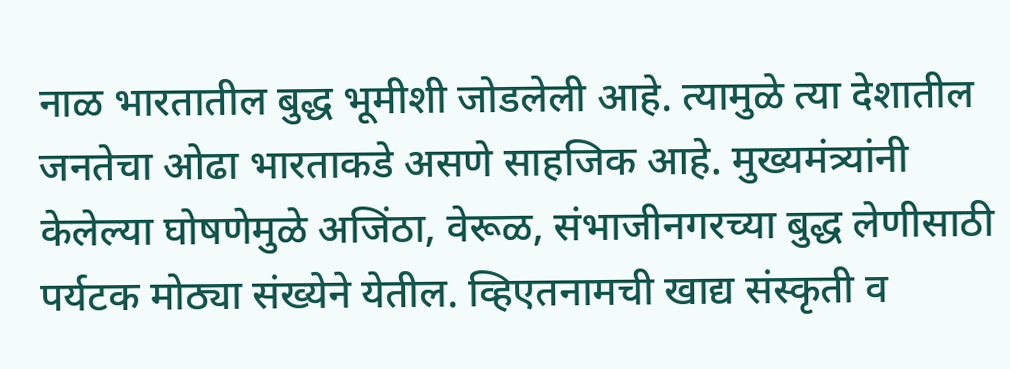नाळ भारतातील बुद्ध भूमीशी जोडलेली आहे. त्यामुळे त्या देशातील जनतेचा ओढा भारताकडे असणे साहजिक आहे. मुख्यमंत्र्यांनी केलेल्या घोषणेमुळे अजिंठा, वेरूळ, संभाजीनगरच्या बुद्ध लेणीसाठी पर्यटक मोठ्या संख्येने येतील. व्हिएतनामची खाद्य संस्कृती व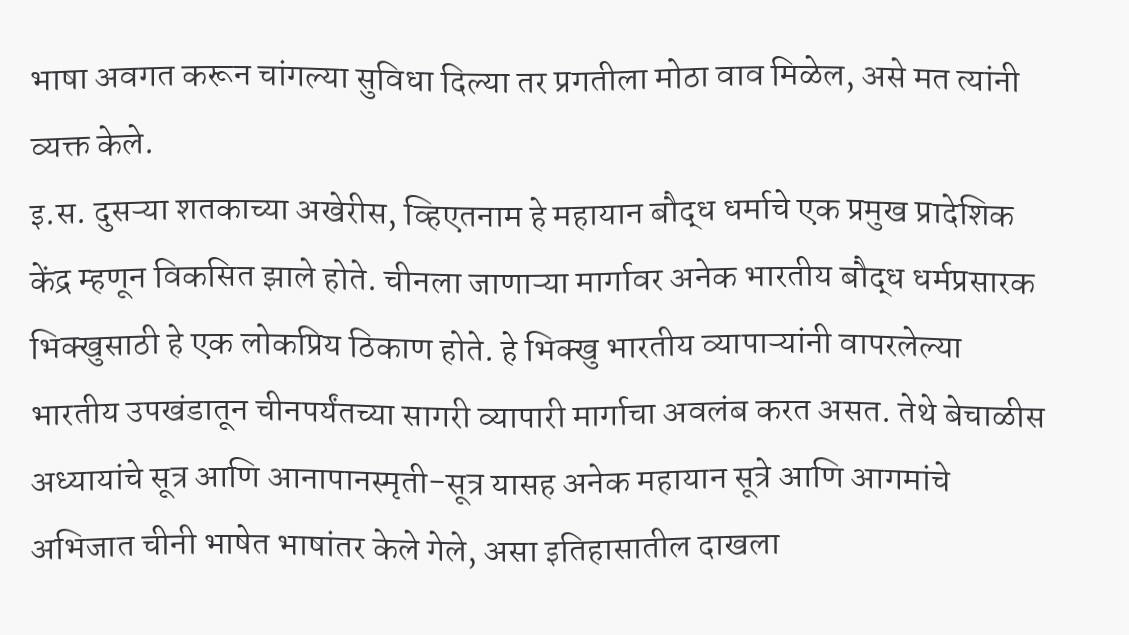भाषा अवगत करून चांगल्या सुविधा दिल्या तर प्रगतीला मोठा वाव मिळेल, असे मत त्यांनी व्यक्त केले.
इ.स. दुसऱ्या शतकाच्या अखेरीस, व्हिएतनाम हे महायान बौद्ध धर्माचे एक प्रमुख प्रादेशिक केंद्र म्हणून विकसित झाले होते. चीनला जाणाऱ्या मार्गावर अनेक भारतीय बौद्ध धर्मप्रसारक भिक्खुसाठी हे एक लोकप्रिय ठिकाण होते. हे भिक्खु भारतीय व्यापाऱ्यांनी वापरलेल्या भारतीय उपखंडातून चीनपर्यंतच्या सागरी व्यापारी मार्गाचा अवलंब करत असत. तेथे बेचाळीस अध्यायांचे सूत्र आणि आनापानस्मृती-सूत्र यासह अनेक महायान सूत्रे आणि आगमांचे अभिजात चीनी भाषेत भाषांतर केले गेले, असा इतिहासातील दाखला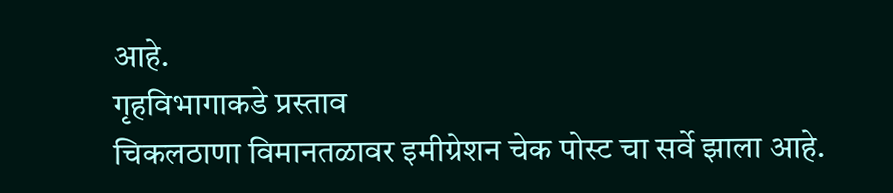आहे.
गृहविभागाकडे प्रस्ताव
चिकलठाणा विमानतळावर इमीग्रेशन चेक पोस्ट चा सर्वे झाला आहे.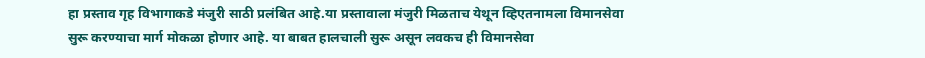हा प्रस्ताव गृह विभागाकडे मंजुरी साठी प्रलंबित आहे.या प्रस्तावाला मंजुरी मिळताच येथून व्हिएतनामला विमानसेवा सुरू करण्याचा मार्ग मोकळा होणार आहे. या बाबत हालचाली सुरू असून लवकच ही विमानसेवा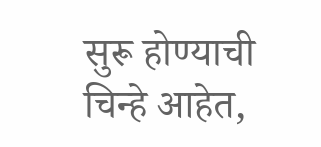सुरू होण्याची चिन्हे आहेत,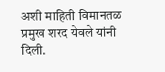अशी माहिती विमानतळ प्रमुख शरद येवले यांनी दिली.